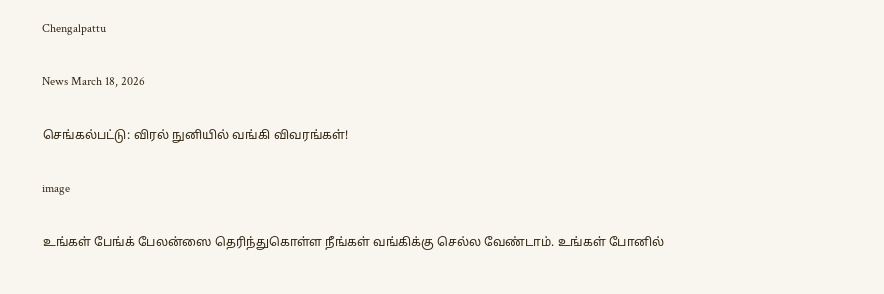Chengalpattu

News March 18, 2026

செங்கல்பட்டு: விரல் நுனியில் வங்கி விவரங்கள்!

image

உங்கள் பேங்க் பேலன்ஸை தெரிந்துகொள்ள நீங்கள் வங்கிக்கு செல்ல வேண்டாம். உங்கள் போனில்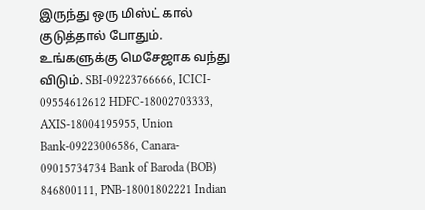இருந்து ஒரு மிஸ்ட் கால் குடுத்தால் போதும். உங்களுக்கு மெசேஜாக வந்து விடும். SBI-09223766666, ICICI- 09554612612 HDFC-18002703333, AXIS-18004195955, Union Bank-09223006586, Canara- 09015734734 Bank of Baroda (BOB) 846800111, PNB-18001802221 Indian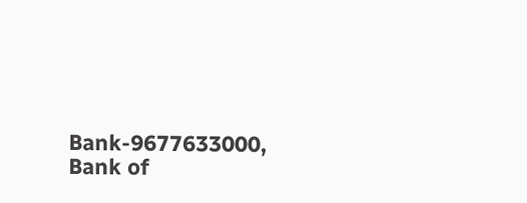Bank-9677633000, Bank of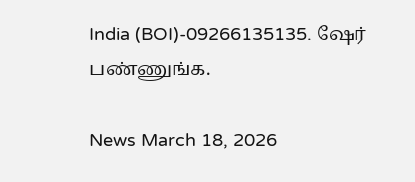India (BOI)-09266135135. ஷேர் பண்ணுங்க.

News March 18, 2026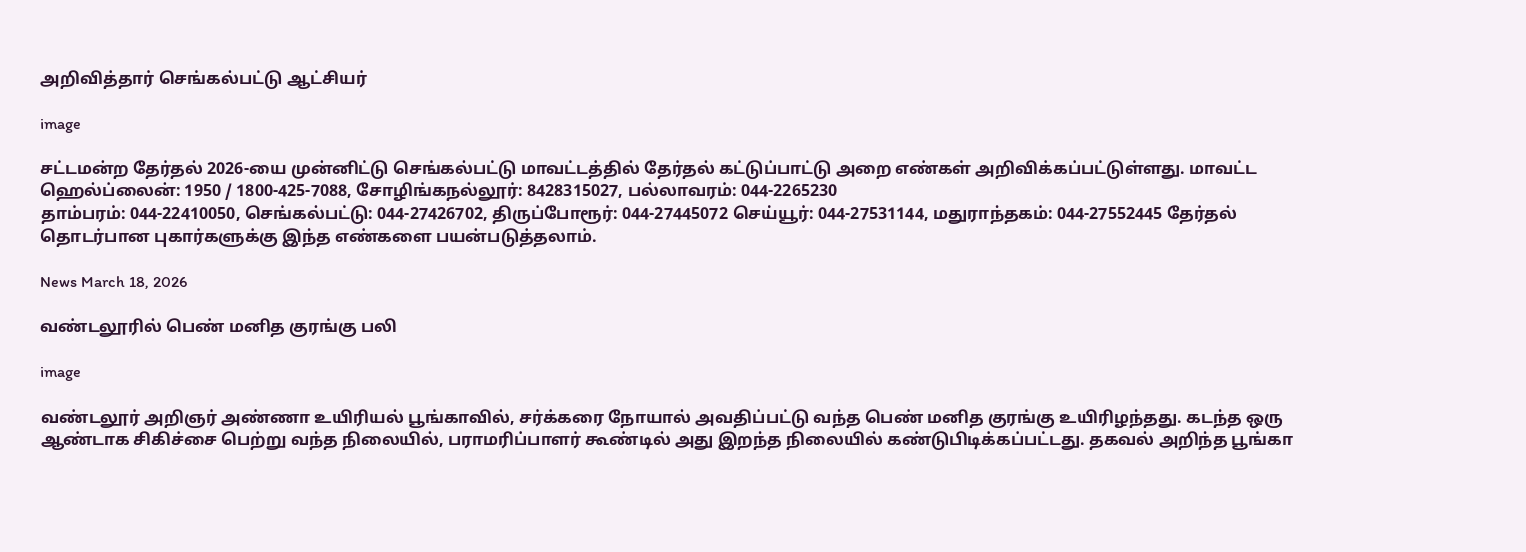அறிவித்தார் செங்கல்பட்டு ஆட்சியர்

image

சட்டமன்ற தேர்தல் 2026-யை முன்னிட்டு செங்கல்பட்டு மாவட்டத்தில் தேர்தல் கட்டுப்பாட்டு அறை எண்கள் அறிவிக்கப்பட்டுள்ளது. மாவட்ட ஹெல்ப்லைன்: 1950 / 1800-425-7088, சோழிங்கநல்லூர்: 8428315027, பல்லாவரம்: 044-2265230
தாம்பரம்: 044-22410050, செங்கல்பட்டு: 044-27426702, திருப்போரூர்: 044-27445072 செய்யூர்: 044-27531144, மதுராந்தகம்: 044-27552445 தேர்தல் தொடர்பான புகார்களுக்கு இந்த எண்களை பயன்படுத்தலாம்.

News March 18, 2026

வண்டலூரில் பெண் மனித குரங்கு பலி

image

வண்டலூர் அறிஞர் அண்ணா உயிரியல் பூங்காவில், சர்க்கரை நோயால் அவதிப்பட்டு வந்த பெண் மனித குரங்கு உயிரிழந்தது. கடந்த ஒரு ஆண்டாக சிகிச்சை பெற்று வந்த நிலையில், பராமரிப்பாளர் கூண்டில் அது இறந்த நிலையில் கண்டுபிடிக்கப்பட்டது. தகவல் அறிந்த பூங்கா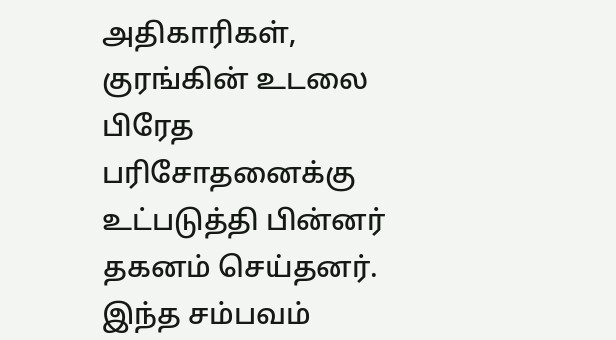அதிகாரிகள், குரங்கின் உடலை பிரேத பரிசோதனைக்கு உட்படுத்தி பின்னர் தகனம் செய்தனர். இந்த சம்பவம்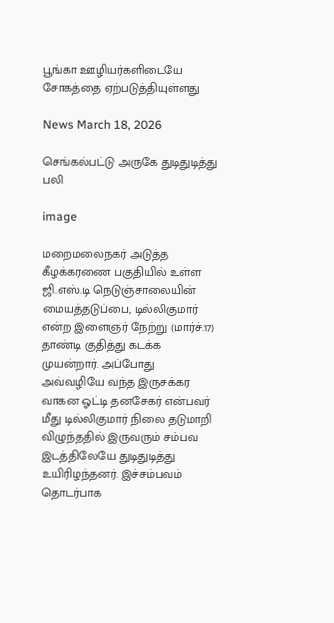பூங்கா ஊழியர்களிடையே சோகத்தை ஏற்படுத்தியுள்ளது

News March 18, 2026

செங்கல்பட்டு அருகே துடிதுடித்து பலி

image

மறைமலைநகர் அடுத்த கீழக்கரணை பகுதியில் உள்ள ஜி.எஸ்.டி நெடுஞ்சாலையின் மையத்தடுப்பை, டில்லிகுமார் என்ற இளைஞர் நேற்று (மார்ச்.17) தாண்டி குதித்து கடக்க முயன்றார். அப்போது அவ்வழியே வந்த இருசக்கர வாகன ஓட்டி தனசேகர் என்பவர் மீது டில்லிகுமார் நிலை தடுமாறி விழுந்ததில் இருவரும் சம்பவ இடத்திலேயே துடிதுடித்து உயிரிழந்தனர். இச்சம்பவம் தொடர்பாக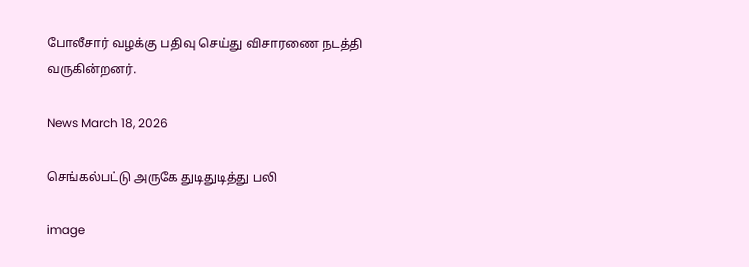போலீசார் வழக்கு பதிவு செய்து விசாரணை நடத்தி வருகின்றனர்.

News March 18, 2026

செங்கல்பட்டு அருகே துடிதுடித்து பலி

image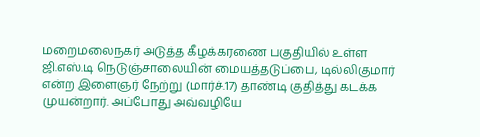மறைமலைநகர் அடுத்த கீழக்கரணை பகுதியில் உள்ள ஜி.எஸ்.டி நெடுஞ்சாலையின் மையத்தடுப்பை, டில்லிகுமார் என்ற இளைஞர் நேற்று (மார்ச்.17) தாண்டி குதித்து கடக்க முயன்றார். அப்போது அவ்வழியே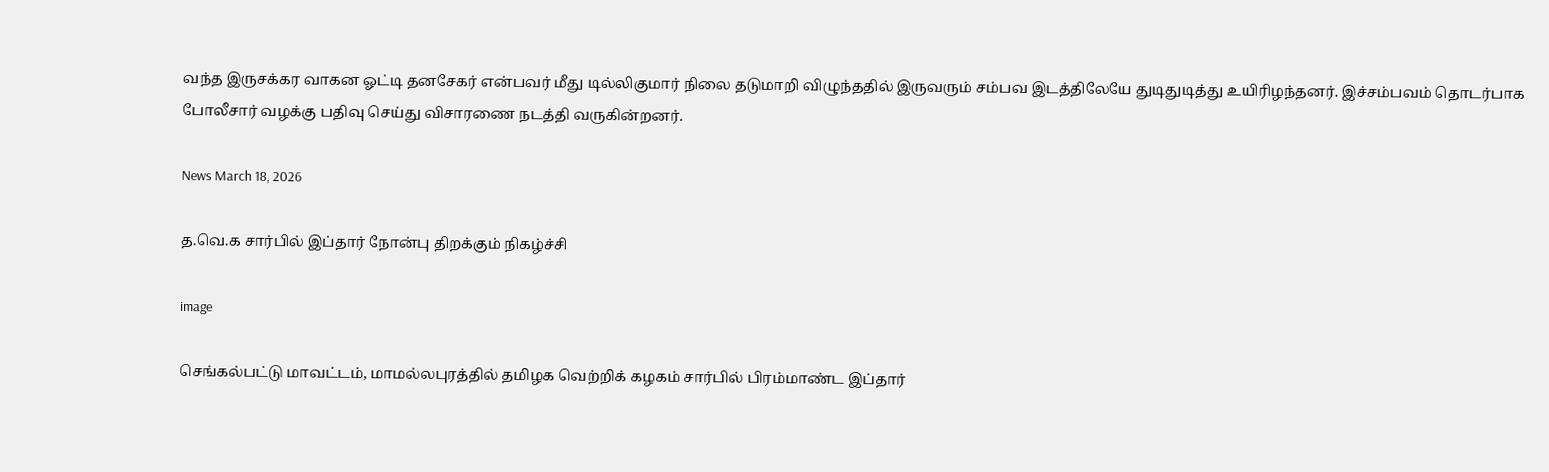வந்த இருசக்கர வாகன ஓட்டி தனசேகர் என்பவர் மீது டில்லிகுமார் நிலை தடுமாறி விழுந்ததில் இருவரும் சம்பவ இடத்திலேயே துடிதுடித்து உயிரிழந்தனர். இச்சம்பவம் தொடர்பாக போலீசார் வழக்கு பதிவு செய்து விசாரணை நடத்தி வருகின்றனர்.

News March 18, 2026

த.வெ.க சார்பில் இப்தார் நோன்பு திறக்கும் நிகழ்ச்சி

image

செங்கல்பட்டு மாவட்டம், மாமல்லபுரத்தில் தமிழக வெற்றிக் கழகம் சார்பில் பிரம்மாண்ட இப்தார்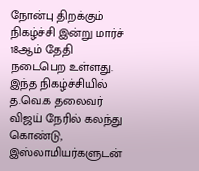நோன்பு திறக்கும் நிகழ்ச்சி இன்று மார்ச் 18ஆம் தேதி நடைபெற உள்ளது. இந்த நிகழ்ச்சியில் த.வெ.க தலைவர் விஜய் நேரில் கலந்து கொண்டு, இஸ்லாமியர்களுடன்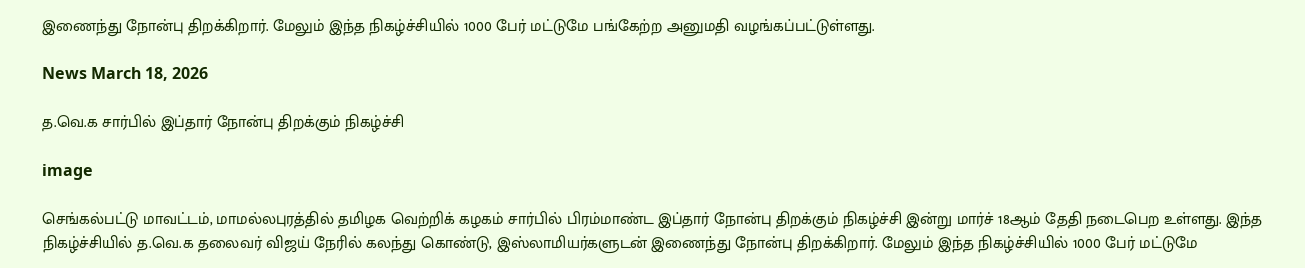இணைந்து நோன்பு திறக்கிறார். மேலும் இந்த நிகழ்ச்சியில் 1000 பேர் மட்டுமே பங்கேற்ற அனுமதி வழங்கப்பட்டுள்ளது.

News March 18, 2026

த.வெ.க சார்பில் இப்தார் நோன்பு திறக்கும் நிகழ்ச்சி

image

செங்கல்பட்டு மாவட்டம், மாமல்லபுரத்தில் தமிழக வெற்றிக் கழகம் சார்பில் பிரம்மாண்ட இப்தார் நோன்பு திறக்கும் நிகழ்ச்சி இன்று மார்ச் 18ஆம் தேதி நடைபெற உள்ளது. இந்த நிகழ்ச்சியில் த.வெ.க தலைவர் விஜய் நேரில் கலந்து கொண்டு, இஸ்லாமியர்களுடன் இணைந்து நோன்பு திறக்கிறார். மேலும் இந்த நிகழ்ச்சியில் 1000 பேர் மட்டுமே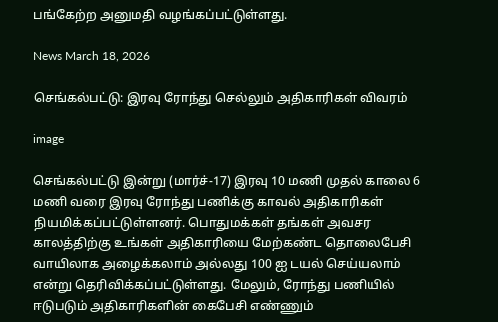பங்கேற்ற அனுமதி வழங்கப்பட்டுள்ளது.

News March 18, 2026

செங்கல்பட்டு: இரவு ரோந்து செல்லும் அதிகாரிகள் விவரம்

image

செங்கல்பட்டு இன்று (மார்ச்-17) இரவு 10 மணி முதல் காலை 6 மணி வரை இரவு ரோந்து பணிக்கு காவல் அதிகாரிகள் நியமிக்கப்பட்டுள்ளனர். பொதுமக்கள் தங்கள் அவசர காலத்திற்கு உங்கள் அதிகாரியை மேற்கண்ட தொலைபேசி வாயிலாக அழைக்கலாம் அல்லது 100 ஐ டயல் செய்யலாம் என்று தெரிவிக்கப்பட்டுள்ளது. மேலும், ரோந்து பணியில் ஈடுபடும் அதிகாரிகளின் கைபேசி எண்ணும்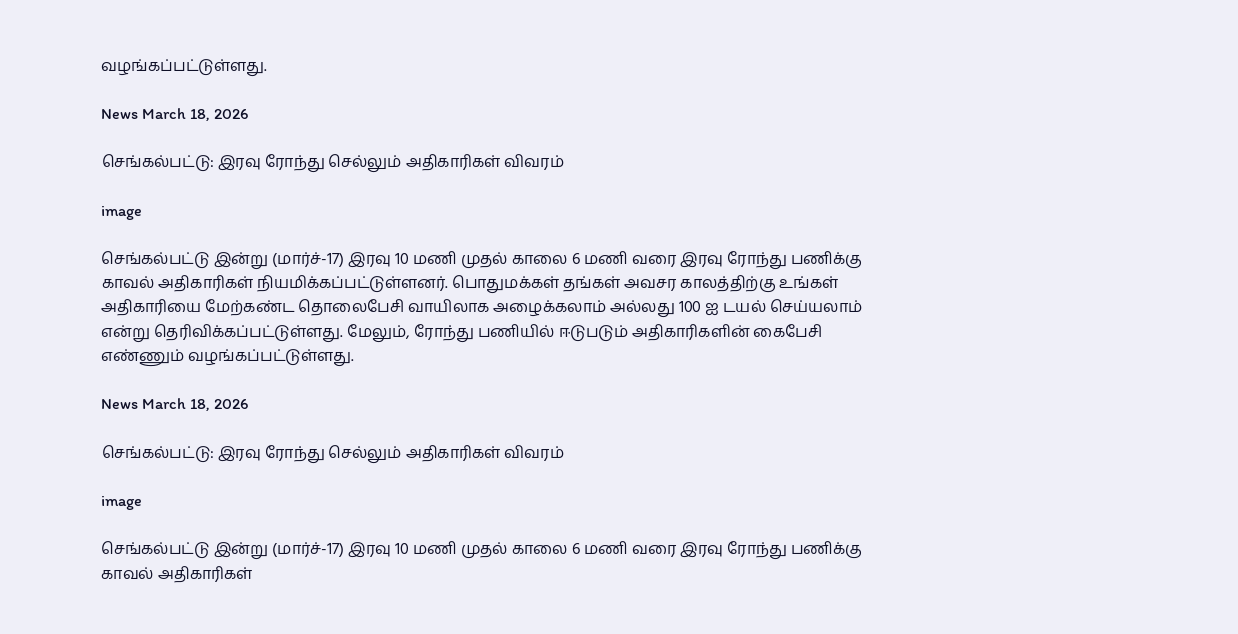வழங்கப்பட்டுள்ளது.

News March 18, 2026

செங்கல்பட்டு: இரவு ரோந்து செல்லும் அதிகாரிகள் விவரம்

image

செங்கல்பட்டு இன்று (மார்ச்-17) இரவு 10 மணி முதல் காலை 6 மணி வரை இரவு ரோந்து பணிக்கு காவல் அதிகாரிகள் நியமிக்கப்பட்டுள்ளனர். பொதுமக்கள் தங்கள் அவசர காலத்திற்கு உங்கள் அதிகாரியை மேற்கண்ட தொலைபேசி வாயிலாக அழைக்கலாம் அல்லது 100 ஐ டயல் செய்யலாம் என்று தெரிவிக்கப்பட்டுள்ளது. மேலும், ரோந்து பணியில் ஈடுபடும் அதிகாரிகளின் கைபேசி எண்ணும் வழங்கப்பட்டுள்ளது.

News March 18, 2026

செங்கல்பட்டு: இரவு ரோந்து செல்லும் அதிகாரிகள் விவரம்

image

செங்கல்பட்டு இன்று (மார்ச்-17) இரவு 10 மணி முதல் காலை 6 மணி வரை இரவு ரோந்து பணிக்கு காவல் அதிகாரிகள்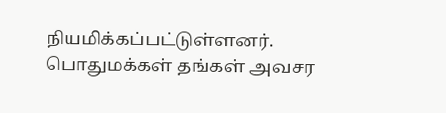நியமிக்கப்பட்டுள்ளனர். பொதுமக்கள் தங்கள் அவசர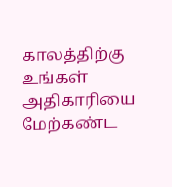காலத்திற்கு உங்கள் அதிகாரியை மேற்கண்ட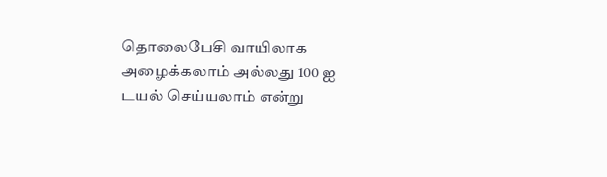தொலைபேசி வாயிலாக அழைக்கலாம் அல்லது 100 ஐ டயல் செய்யலாம் என்று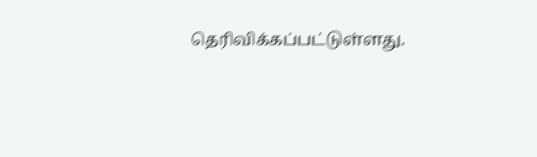தெரிவிக்கப்பட்டுள்ளது.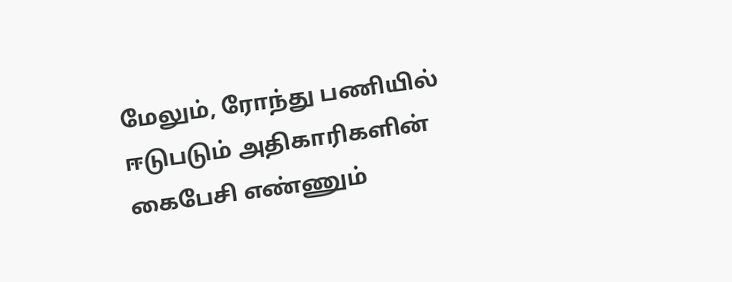மேலும், ரோந்து பணியில் ஈடுபடும் அதிகாரிகளின் கைபேசி எண்ணும்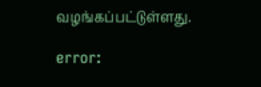வழங்கப்பட்டுள்ளது.

error: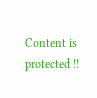Content is protected !!